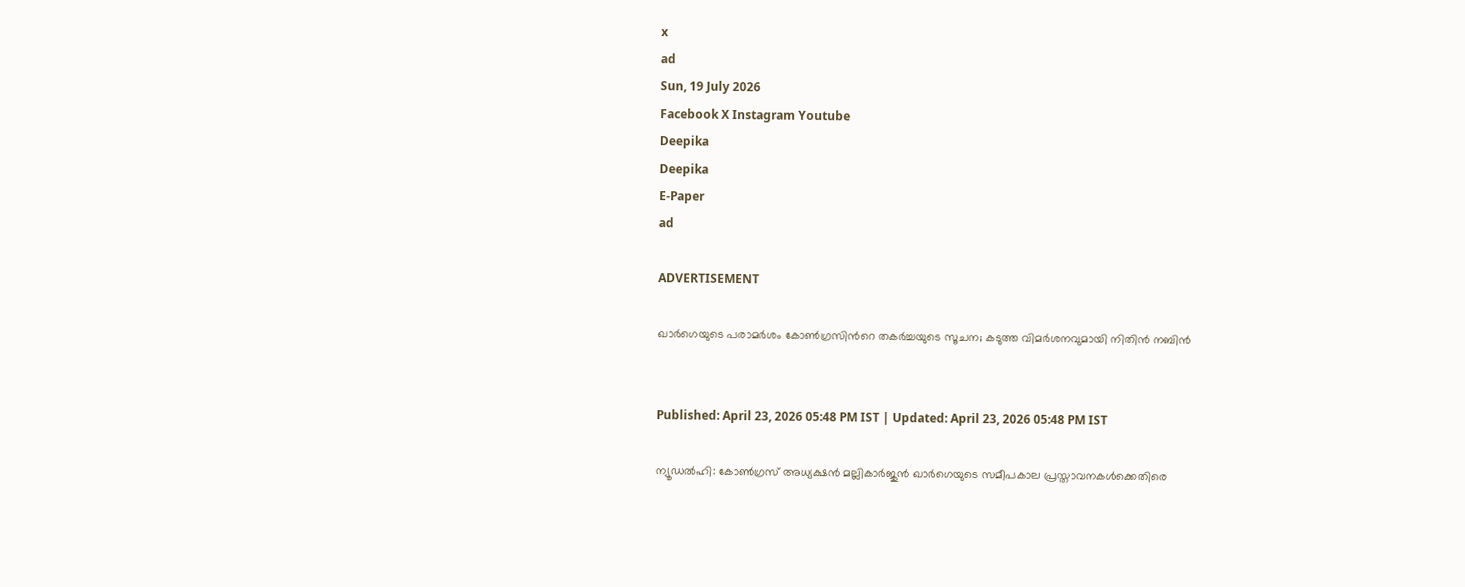x
ad
Sun, 19 July 2026
Facebook X Instagram Youtube
Deepika
Deepika
E-Paper
ad

ADVERTISEMENT

ഖാർഗെയുടെ പരാമർശം കോൺഗ്രസിന്‍റെ തകർച്ചയുടെ സൂചന; കടുത്ത വിമർശനവുമായി നിതിൻ നബിൻ


Published: April 23, 2026 05:48 PM IST | Updated: April 23, 2026 05:48 PM IST

ന്യൂഡൽഹി: കോൺഗ്രസ് അധ്യക്ഷൻ മല്ലികാർജുൻ ഖാർഗെയുടെ സമീപകാല പ്രസ്താവനകൾക്കെതിരെ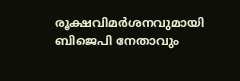രൂക്ഷവിമർശനവുമായി ബിജെപി നേതാവും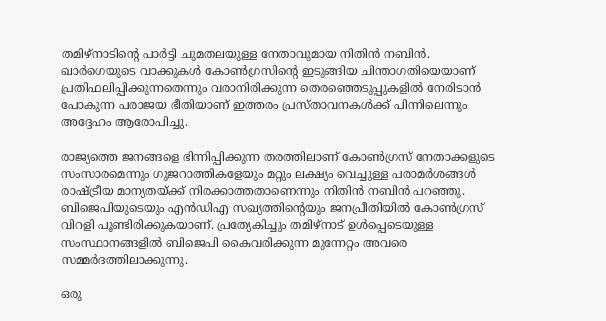തമിഴ്‌നാടിന്‍റെ പാർട്ടി ചുമതലയുള്ള നേതാവുമായ നിതിൻ നബിൻ. ഖാർഗെയുടെ വാക്കുകൾ കോൺഗ്രസിന്‍റെ ഇടുങ്ങിയ ചിന്താഗതിയെയാണ് പ്രതിഫലിപ്പിക്കുന്നതെന്നും വരാനിരിക്കുന്ന തെരഞ്ഞെടുപ്പുകളിൽ നേരിടാൻ പോകുന്ന പരാജയ ഭീതിയാണ് ഇത്തരം പ്രസ്താവനകൾക്ക് പിന്നിലെന്നും അദ്ദേഹം ആരോപിച്ചു.

രാജ്യത്തെ ജനങ്ങളെ ഭിന്നിപ്പിക്കുന്ന തരത്തിലാണ് കോൺഗ്രസ് നേതാക്കളുടെ സംസാരമെന്നും ഗുജറാത്തികളേയും മറ്റും ലക്ഷ്യം വെച്ചുള്ള പരാമർശങ്ങൾ രാഷ്ട്രീയ മാന്യതയ്ക്ക് നിരക്കാത്തതാണെന്നും നിതിൻ നബിൻ പറഞ്ഞു. ബിജെപിയുടെയും എൻഡിഎ സഖ്യത്തിന്‍റെയും ജനപ്രീതിയിൽ കോൺഗ്രസ് വിറളി പൂണ്ടിരിക്കുകയാണ്. പ്രത്യേകിച്ചും തമിഴ്‌നാട് ഉൾപ്പെടെയുള്ള സംസ്ഥാനങ്ങളിൽ ബിജെപി കൈവരിക്കുന്ന മുന്നേറ്റം അവരെ സമ്മർദത്തിലാക്കുന്നു.

ഒരു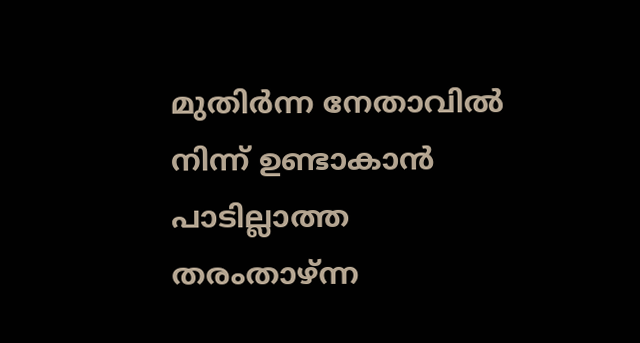മുതിർന്ന നേതാവിൽ നിന്ന് ഉണ്ടാകാൻ പാടില്ലാത്ത തരംതാഴ്ന്ന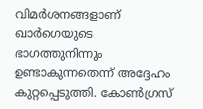വിമർശനങ്ങളാണ് ഖാർഗെയുടെ ഭാഗത്തുനിന്നും ഉണ്ടാകുന്നതെന്ന് അദ്ദേഹം കുറ്റപ്പെടുത്തി. കോൺഗ്രസ്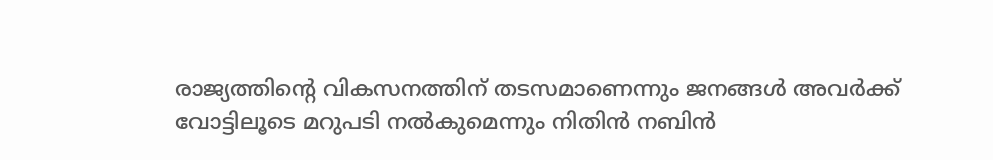രാജ്യത്തിന്‍റെ വികസനത്തിന് തടസമാണെന്നും ജനങ്ങൾ അവർക്ക് വോട്ടിലൂടെ മറുപടി നൽകുമെന്നും നിതിൻ നബിൻ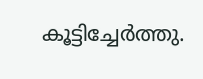കൂട്ടിച്ചേർത്തു.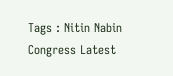Tags : Nitin Nabin Congress Latest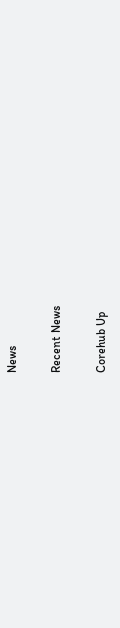News

Recent News

Corehub Up